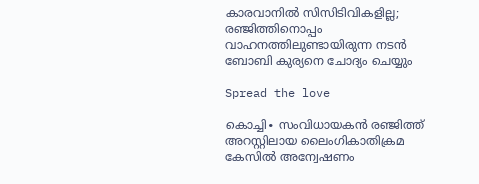കാരവാനിൽ സിസിടിവികളില്ല; രഞ്ജിത്തിനൊപ്പം വാഹനത്തിലുണ്ടായിരുന്ന നടൻ ബോബി കുര്യനെ ചോദ്യം ചെയ്യും

Spread the love

കൊച്ചി∙ സംവിധായകൻ രഞ്ജിത്ത് അറസ്റ്റിലായ ലൈംഗികാതിക്രമ കേസിൽ അന്വേഷണം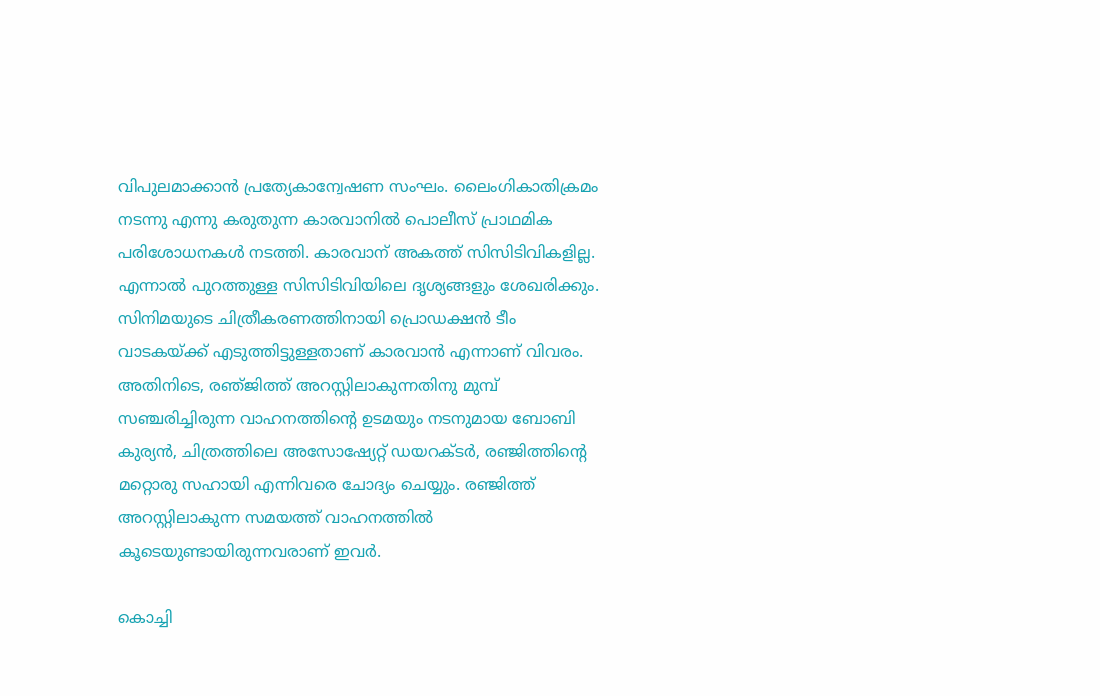വിപുലമാക്കാൻ പ്രത്യേകാന്വേഷണ സംഘം. ലൈംഗികാതിക്രമം നടന്നു എന്നു കരുതുന്ന കാരവാനിൽ പൊലീസ് പ്രാഥമിക പരിശോധനകൾ നടത്തി. കാരവാന് അകത്ത് സിസിടിവികളില്ല. എന്നാൽ പുറത്തുള്ള സിസിടിവിയിലെ ദൃശ്യങ്ങളും ശേഖരിക്കും. സിനിമയുടെ ചിത്രീകരണത്തിനായി പ്രൊഡക്ഷൻ ടീം വാടകയ്ക്ക് എടുത്തിട്ടുള്ളതാണ് കാരവാൻ എന്നാണ് വിവരം. അതിനിടെ, രഞ്‍‍ജിത്ത് അറസ്റ്റിലാകുന്നതിനു മുമ്പ് സഞ്ചരിച്ചിരുന്ന വാഹനത്തിന്റെ ഉടമയും നടനുമായ ബോബി കുര്യൻ, ചിത്രത്തിലെ അസോഷ്യേറ്റ് ഡയറക്ടർ, രഞ്ജിത്തിന്റെ മറ്റൊരു സഹായി എന്നിവരെ ചോദ്യം ചെയ്യും. രഞ്ജിത്ത് അറസ്റ്റിലാകുന്ന സമയത്ത് വാഹനത്തിൽ കൂടെയുണ്ടായിരുന്നവരാണ് ഇവർ.

കൊച്ചി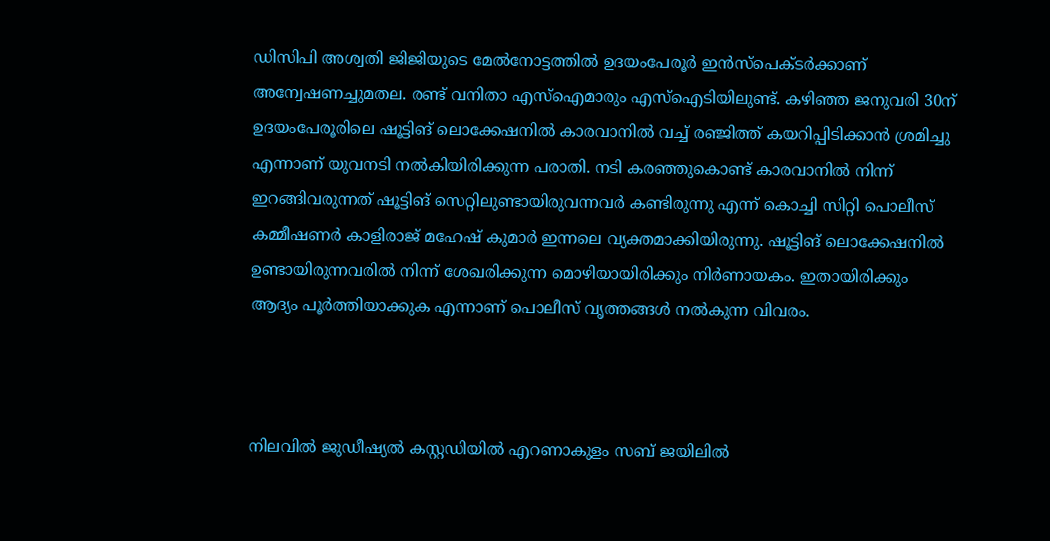ഡിസിപി അശ്വതി ജിജിയുടെ മേല്‍നോട്ടത്തിൽ ഉദയംപേരൂർ ഇൻസ്പെക്ടർക്കാണ് അന്വേഷണച്ചുമതല. രണ്ട് വനിതാ എസ്ഐമാരും എസ്ഐടിയിലുണ്ട്. കഴിഞ്ഞ ജനുവരി 30ന് ഉദയംപേരൂരിലെ ഷൂട്ടിങ് ലൊക്കേഷനിൽ കാരവാനിൽ വച്ച് രഞ്ജിത്ത് കയറിപ്പിടിക്കാൻ ശ്രമിച്ചു എന്നാണ് യുവനടി നൽകിയിരിക്കുന്ന പരാതി. നടി കരഞ്ഞുകൊണ്ട് കാരവാനിൽ നിന്ന് ഇറങ്ങിവരുന്നത് ഷൂട്ടിങ് സെറ്റിലുണ്ടായിരുവന്നവര്‍ കണ്ടിരുന്നു എന്ന് കൊച്ചി സിറ്റി പൊലീസ് കമ്മീഷണർ കാളിരാജ് മഹേഷ് കുമാർ ഇന്നലെ വ്യക്തമാക്കിയിരുന്നു. ഷൂട്ടിങ് ലൊക്കേഷനിൽ ഉണ്ടായിരുന്നവരിൽ നിന്ന് ശേഖരിക്കുന്ന മൊഴിയായിരിക്കും നിർണായകം. ഇതായിരിക്കും ആദ്യം പൂർത്തിയാക്കുക എന്നാണ് പൊലീസ് വൃത്തങ്ങൾ നൽകുന്ന വിവരം.



നിലവിൽ ജുഡീഷ്യൽ കസ്റ്റഡിയിൽ എറണാകുളം സബ് ജയിലിൽ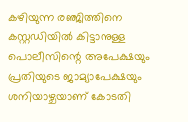കഴിയുന്ന രഞ്ജിത്തിനെ കസ്റ്റഡിയിൽ കിട്ടാനുള്ള പൊലീസിന്റെ അപേക്ഷയും പ്രതിയുടെ ജാമ്യാപേക്ഷയും ശനിയാഴ്ചയാണ് കോടതി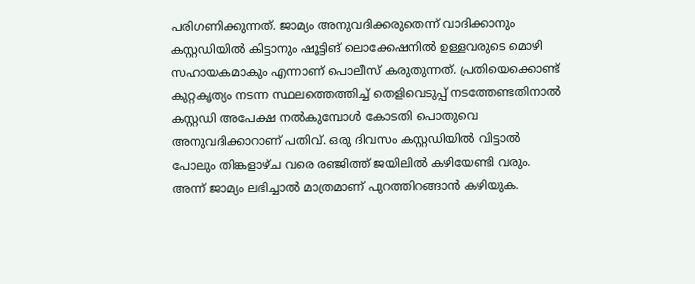പരിഗണിക്കുന്നത്. ജാമ്യം അനുവദിക്കരുതെന്ന് വാദിക്കാനും കസ്റ്റഡിയിൽ കിട്ടാനും ഷൂട്ടിങ് ലൊക്കേഷനിൽ ഉള്ളവരുടെ മൊഴി സഹായകമാകും എന്നാണ് പൊലീസ് കരുതുന്നത്. പ്രതിയെക്കൊണ്ട് കുറ്റകൃത്യം നടന്ന സ്ഥലത്തെത്തിച്ച് തെളിവെടുപ്പ് നടത്തേണ്ടതിനാൽ കസ്റ്റഡി അപേക്ഷ നൽകുമ്പോൾ കോടതി പൊതുവെ അനുവദിക്കാറാണ് പതിവ്. ഒരു ദിവസം കസ്റ്റഡിയിൽ വിട്ടാൽ പോലും തിങ്കളാഴ്ച വരെ രഞ്ജിത്ത് ജയിലിൽ കഴിയേണ്ടി വരും. അന്ന് ജാമ്യം ലഭിച്ചാൽ മാത്രമാണ് പുറത്തിറങ്ങാൻ കഴിയുക.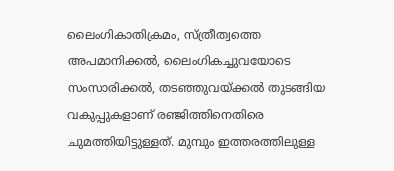ലൈംഗികാതിക്രമം, സ്ത്രീത്വത്തെ അപമാനിക്കൽ, ലൈംഗികച്ചുവയോടെ സംസാരിക്കൽ, തടഞ്ഞുവയ്ക്കൽ തുടങ്ങിയ വകുപ്പുകളാണ് രഞ്ജിത്തിനെതിരെ ചുമത്തിയിട്ടുള്ളത്. മുമ്പും ഇത്തരത്തിലുള്ള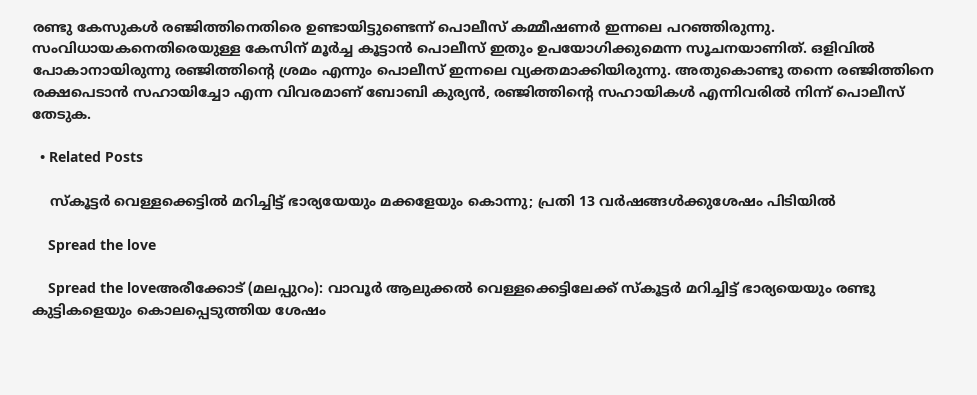രണ്ടു കേസുകൾ ര‍ഞ്ജിത്തിനെതിരെ ഉണ്ടായിട്ടുണ്ടെന്ന് പൊലീസ് കമ്മീഷണർ ഇന്നലെ പറഞ്ഞിരുന്നു. സംവിധായകനെതിരെയുള്ള കേസിന് മൂർച്ച കൂട്ടാൻ പൊലീസ് ഇതും ഉപയോഗിക്കുമെന്ന സൂചനയാണിത്. ഒളിവിൽ പോകാനായിരുന്നു രഞ്ജിത്തിന്റെ ശ്രമം എന്നും പൊലീസ് ഇന്നലെ വ്യക്തമാക്കിയിരുന്നു. അതുകൊണ്ടു തന്നെ രഞ്ജിത്തിനെ രക്ഷപെടാൻ സഹായിച്ചോ എന്ന വിവരമാണ് ബോബി കുര്യൻ, ര‍ഞ്ജിത്തിന്റെ സഹായികൾ എന്നിവരിൽ നിന്ന് പൊലീസ് തേടുക.

  • Related Posts

    സ്കൂട്ടർ വെള്ളക്കെട്ടിൽ മറിച്ചിട്ട് ഭാര്യയേയും മക്കളേയും കൊന്നു; പ്രതി 13 വർഷങ്ങൾക്കുശേഷം പിടിയിൽ

    Spread the love

    Spread the loveഅരീക്കോട് (മലപ്പുറം): വാവൂർ ആലുക്കൽ വെള്ളക്കെട്ടിലേക്ക് സ്കൂട്ടർ മറിച്ചിട്ട് ഭാര്യയെയും രണ്ടു കുട്ടികളെയും കൊലപ്പെടുത്തിയ ശേഷം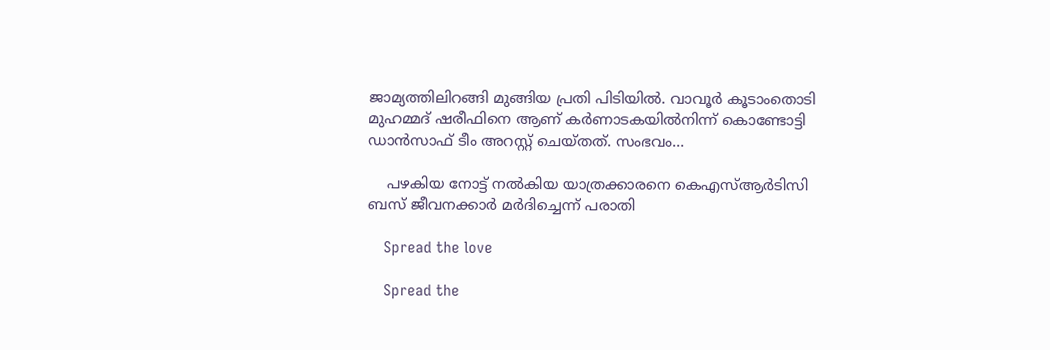ജാമ്യത്തിലിറങ്ങി മുങ്ങിയ പ്രതി പിടിയിൽ. വാവൂർ കൂടാംതൊടി മുഹമ്മദ് ഷരീഫിനെ ആണ് കർണാടകയിൽനിന്ന് കൊണ്ടോട്ടി ഡാൻസാഫ് ടീം അറസ്റ്റ് ചെയ്തത്. സംഭവം…

    പഴകിയ നോട്ട് നൽകിയ യാത്രക്കാരനെ കെഎസ്ആർടിസി ബസ് ജീവനക്കാർ മർദിച്ചെന്ന് പരാതി

    Spread the love

    Spread the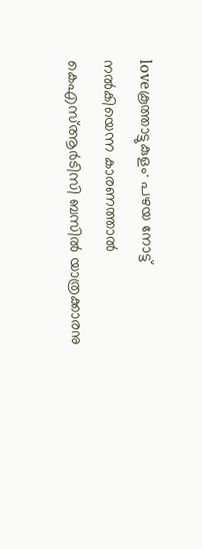loveകൂത്താട്ടുകുളം∙ പഴയ നോട്ട് നൽകിയെന്ന കാരണത്താൽ കെഎസ്ആർടിസി ബസിൽ യാത്രക്കാരനു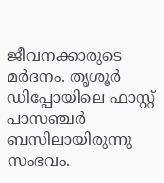ജീവനക്കാരുടെ മർദനം. തൃശൂർ ഡിപ്പോയിലെ ഫാസ്റ്റ് പാസഞ്ചർ ബസിലായിരുന്നു സംഭവം.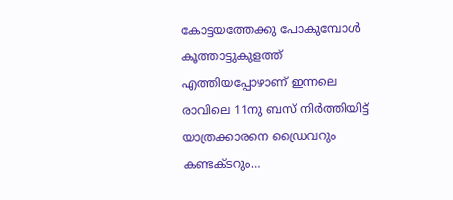കോട്ടയത്തേക്കു പോകുമ്പോൾ കൂത്താട്ടുകുളത്ത് എത്തിയപ്പോഴാണ് ഇന്നലെ രാവിലെ 11നു ബസ് നിർത്തിയിട്ട് യാത്രക്കാരനെ ഡ്രൈവറും കണ്ടക്ടറും…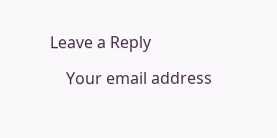Leave a Reply

    Your email address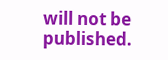will not be published.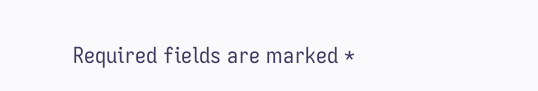Required fields are marked *